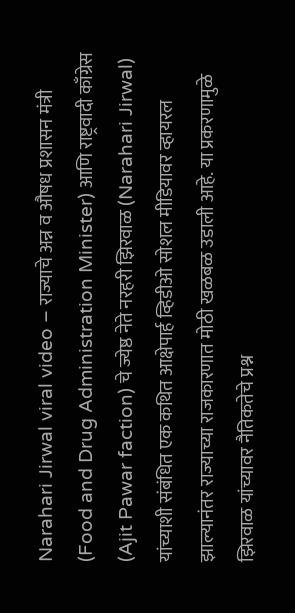Narahari Jirwal viral video – राज्याचे अन्न व औषध प्रशासन मंत्री (Food and Drug Administration Minister) आणि राष्ट्रवादी काँग्रेस (Ajit Pawar faction) चे ज्येष्ठ नेते नरहरी झिरवाळ (Narahari Jirwal) यांच्याशी संबंधित एक कथित आक्षेपार्ह व्हिडीओ सोशल मीडियावर व्हायरल झाल्यानंतर राज्याच्या राजकारणात मोठी खळबळ उडाली आहे. या प्रकरणामुळे झिरवाळ यांच्यावर नैतिकतेचे प्रश्न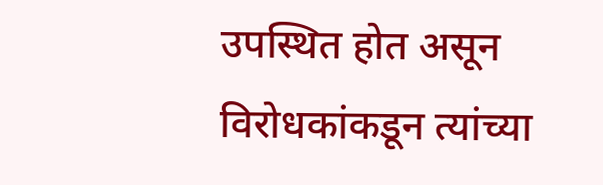उपस्थित होत असून विरोधकांकडून त्यांच्या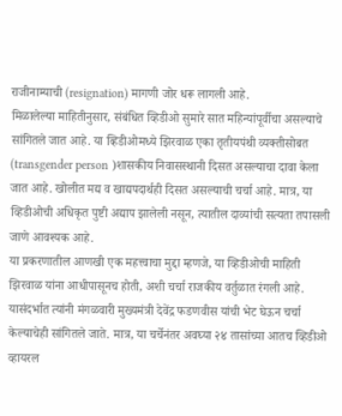राजीनाम्याची (resignation) मागणी जोर धरू लागली आहे.
मिळालेल्या माहितीनुसार, संबंधित व्हिडीओ सुमारे सात महिन्यांपूर्वीचा असल्याचे सांगितले जात आहे. या व्हिडीओमध्ये झिरवाळ एका तृतीयपंथी व्यक्तीसोबत (transgender person )शासकीय निवासस्थानी दिसत असल्याचा दावा केला जात आहे. खोलीत मद्य व खाद्यपदार्थही दिसत असल्याची चर्चा आहे. मात्र, या व्हिडीओची अधिकृत पुष्टी अद्याप झालेली नसून, त्यातील दाव्यांची सत्यता तपासली जाणे आवश्यक आहे.
या प्रकरणातील आणखी एक महत्त्वाचा मुद्दा म्हणजे, या व्हिडीओची माहिती झिरवाळ यांना आधीपासूनच होती, अशी चर्चा राजकीय वर्तुळात रंगली आहे. यासंदर्भात त्यांनी मंगळवारी मुख्यमंत्री देवेंद्र फडणवीस यांची भेट घेऊन चर्चा केल्याचेही सांगितले जाते. मात्र, या चर्चेनंतर अवघ्या २४ तासांच्या आतच व्हिडीओ व्हायरल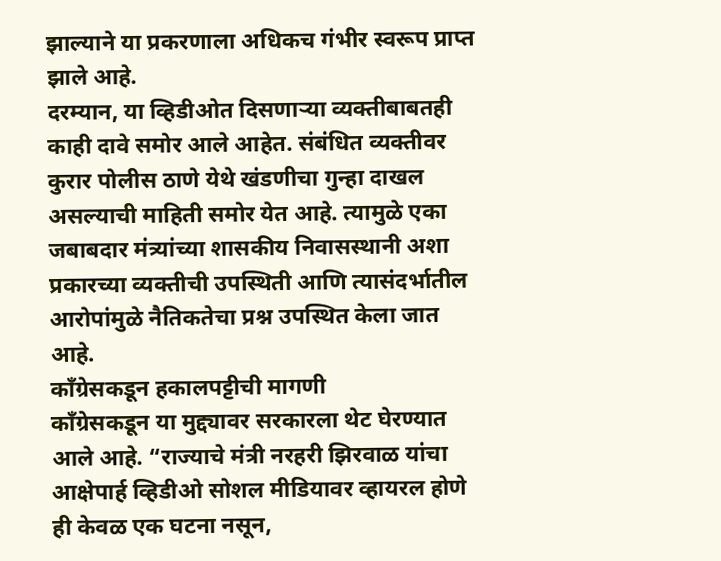झाल्याने या प्रकरणाला अधिकच गंभीर स्वरूप प्राप्त झाले आहे.
दरम्यान, या व्हिडीओत दिसणाऱ्या व्यक्तीबाबतही काही दावे समोर आले आहेत. संबंधित व्यक्तीवर कुरार पोलीस ठाणे येथे खंडणीचा गुन्हा दाखल असल्याची माहिती समोर येत आहे. त्यामुळे एका जबाबदार मंत्र्यांच्या शासकीय निवासस्थानी अशा प्रकारच्या व्यक्तीची उपस्थिती आणि त्यासंदर्भातील आरोपांमुळे नैतिकतेचा प्रश्न उपस्थित केला जात आहे.
काँग्रेसकडून हकालपट्टीची मागणी
काँग्रेसकडून या मुद्द्यावर सरकारला थेट घेरण्यात आले आहे. “राज्याचे मंत्री नरहरी झिरवाळ यांचा आक्षेपार्ह व्हिडीओ सोशल मीडियावर व्हायरल होणे ही केवळ एक घटना नसून,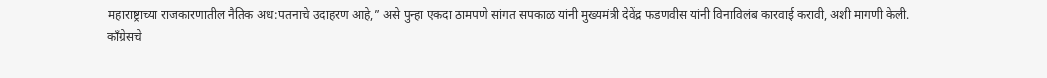महाराष्ट्राच्या राजकारणातील नैतिक अध:पतनाचे उदाहरण आहे,” असे पुन्हा एकदा ठामपणे सांगत सपकाळ यांनी मुख्यमंत्री देवेंद्र फडणवीस यांनी विनाविलंब कारवाई करावी, अशी मागणी केली.
काँग्रेसचे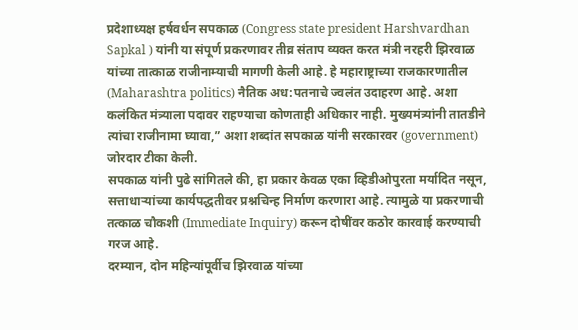प्रदेशाध्यक्ष हर्षवर्धन सपकाळ (Congress state president Harshvardhan Sapkal ) यांनी या संपूर्ण प्रकरणावर तीव्र संताप व्यक्त करत मंत्री नरहरी झिरवाळ यांच्या तात्काळ राजीनाम्याची मागणी केली आहे. हे महाराष्ट्राच्या राजकारणातील (Maharashtra politics) नैतिक अध:पतनाचे ज्वलंत उदाहरण आहे. अशा कलंकित मंत्र्याला पदावर राहण्याचा कोणताही अधिकार नाही. मुख्यमंत्र्यांनी तातडीने त्यांचा राजीनामा घ्यावा,” अशा शब्दांत सपकाळ यांनी सरकारवर (government) जोरदार टीका केली.
सपकाळ यांनी पुढे सांगितले की, हा प्रकार केवळ एका व्हिडीओपुरता मर्यादित नसून, सत्ताधाऱ्यांच्या कार्यपद्धतीवर प्रश्नचिन्ह निर्माण करणारा आहे. त्यामुळे या प्रकरणाची तत्काळ चौकशी (Immediate Inquiry) करून दोषींवर कठोर कारवाई करण्याची गरज आहे.
दरम्यान, दोन महिन्यांपूर्वीच झिरवाळ यांच्या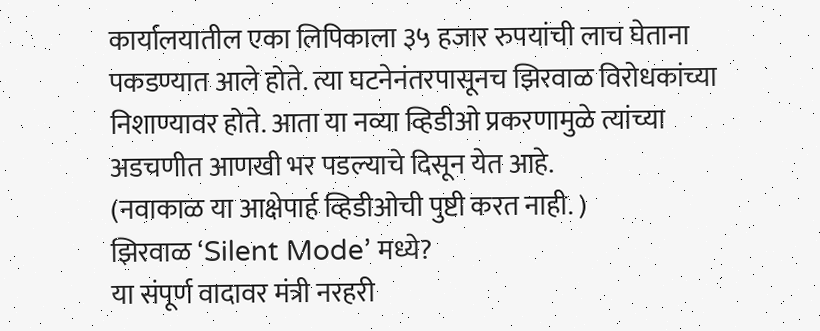कार्यालयातील एका लिपिकाला ३५ हजार रुपयांची लाच घेताना पकडण्यात आले होते. त्या घटनेनंतरपासूनच झिरवाळ विरोधकांच्या निशाण्यावर होते. आता या नव्या व्हिडीओ प्रकरणामुळे त्यांच्या अडचणीत आणखी भर पडल्याचे दिसून येत आहे.
(नवाकाळ या आक्षेपार्ह व्हिडीओची पुष्टी करत नाही. )
झिरवाळ ‘Silent Mode’ मध्ये?
या संपूर्ण वादावर मंत्री नरहरी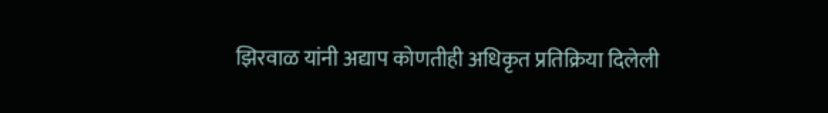झिरवाळ यांनी अद्याप कोणतीही अधिकृत प्रतिक्रिया दिलेली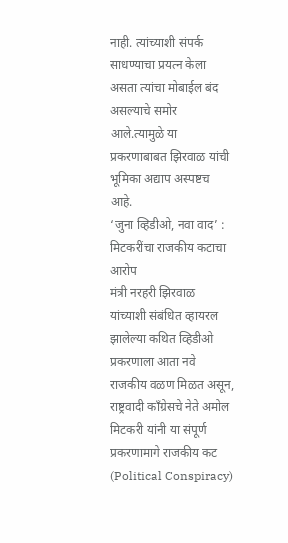नाही. त्यांच्याशी संपर्क साधण्याचा प्रयत्न केला असता त्यांचा मोबाईल बंद असल्याचे समोर आले.त्यामुळे या प्रकरणाबाबत झिरवाळ यांची भूमिका अद्याप अस्पष्टच आहे.
‘जुना व्हिडीओ, नवा वाद’ : मिटकरींचा राजकीय कटाचा आरोप
मंत्री नरहरी झिरवाळ यांच्याशी संबंधित व्हायरल झालेल्या कथित व्हिडीओ प्रकरणाला आता नवे राजकीय वळण मिळत असून, राष्ट्रवादी काँग्रेसचे नेते अमोल मिटकरी यांनी या संपूर्ण प्रकरणामागे राजकीय कट (Political Conspiracy)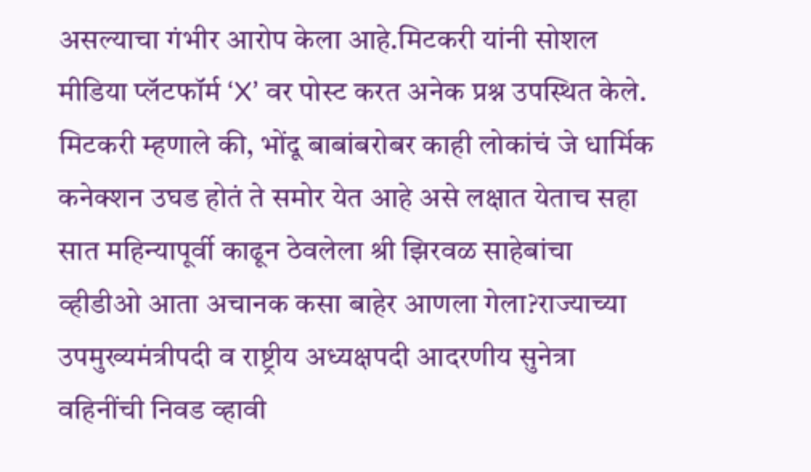असल्याचा गंभीर आरोप केला आहे.मिटकरी यांनी सोशल मीडिया प्लॅटफॉर्म ‘X’ वर पोस्ट करत अनेक प्रश्न उपस्थित केले.
मिटकरी म्हणाले की, भोंदू बाबांबरोबर काही लोकांचं जे धार्मिक कनेक्शन उघड होतं ते समोर येत आहे असे लक्षात येताच सहा सात महिन्यापूर्वी काढून ठेवलेला श्री झिरवळ साहेबांचा व्हीडीओ आता अचानक कसा बाहेर आणला गेला?राज्याच्या उपमुख्यमंत्रीपदी व राष्ट्रीय अध्यक्षपदी आदरणीय सुनेत्रा वहिनींची निवड व्हावी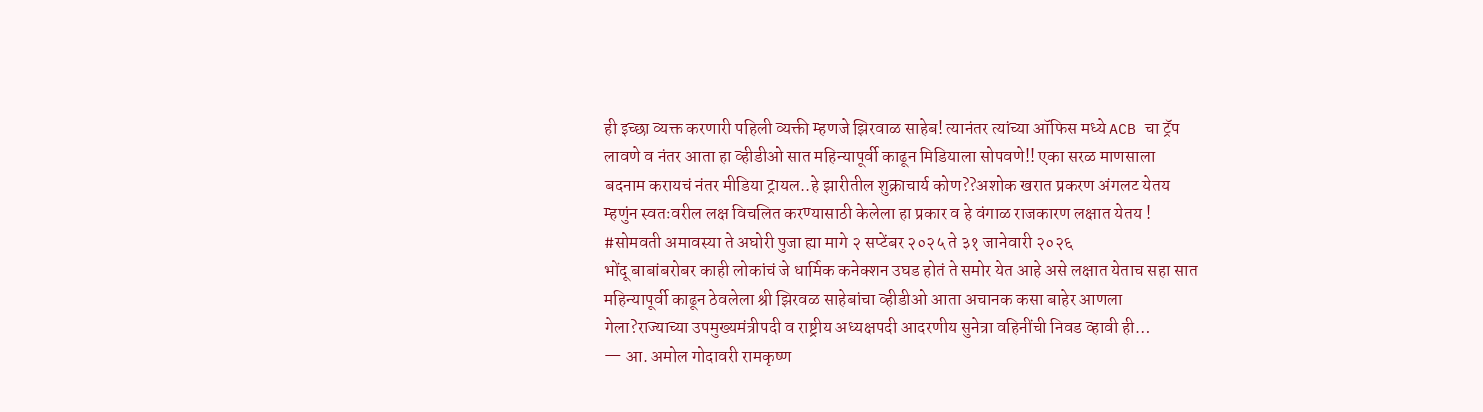ही इच्छा व्यक्त करणारी पहिली व्यक्ती म्हणजे झिरवाळ साहेब! त्यानंतर त्यांच्या ऑफिस मध्ये ACB चा ट्रॅप लावणे व नंतर आता हा व्हीडीओ सात महिन्यापूर्वी काढून मिडियाला सोपवणे!! एका सरळ माणसाला बदनाम करायचं नंतर मीडिया ट्रायल..हे झारीतील शुक्राचार्य कोण??अशोक खरात प्रकरण अंगलट येतय म्हणुंन स्वतःवरील लक्ष विचलित करण्यासाठी केलेला हा प्रकार व हे वंगाळ राजकारण लक्षात येतय ! #सोमवती अमावस्या ते अघोरी पुजा ह्या मागे २ सप्टेंबर २०२५ ते ३१ जानेवारी २०२६
भोंदू बाबांबरोबर काही लोकांचं जे धार्मिक कनेक्शन उघड होतं ते समोर येत आहे असे लक्षात येताच सहा सात महिन्यापूर्वी काढून ठेवलेला श्री झिरवळ साहेबांचा व्हीडीओ आता अचानक कसा बाहेर आणला गेला?राज्याच्या उपमुख्यमंत्रीपदी व राष्ट्रीय अध्यक्षपदी आदरणीय सुनेत्रा वहिनींची निवड व्हावी ही…
— आ. अमोल गोदावरी रामकृष्ण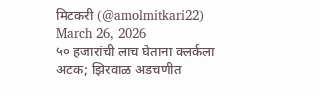मिटकरी (@amolmitkari22) March 26, 2026
५० हजारांची लाच घेताना क्लर्कला अटक; झिरवाळ अडचणीत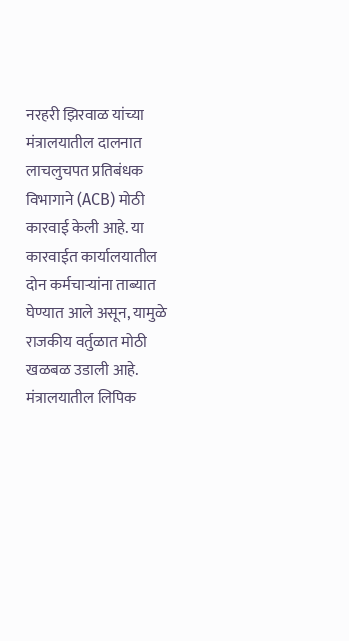नरहरी झिरवाळ यांच्या मंत्रालयातील दालनात लाचलुचपत प्रतिबंधक विभागाने (ACB) मोठी कारवाई केली आहे. या कारवाईत कार्यालयातील दोन कर्मचाऱ्यांना ताब्यात घेण्यात आले असून, यामुळे राजकीय वर्तुळात मोठी खळबळ उडाली आहे. मंत्रालयातील लिपिक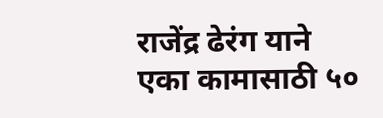राजेंद्र ढेरंग याने एका कामासाठी ५०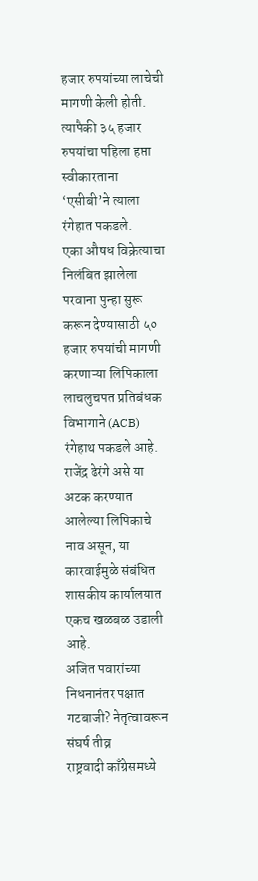हजार रुपयांच्या लाचेची मागणी केली होती. त्यापैकी ३५ हजार रुपयांचा पहिला हप्ता स्वीकारताना ‘एसीबी’ने त्याला रंगेहात पकडले.
एका औषध विक्रेत्याचा निलंबित झालेला परवाना पुन्हा सुरू करून देण्यासाठी ५० हजार रुपयांची मागणी करणाऱ्या लिपिकाला लाचलुचपत प्रतिबंधक विभागाने (ACB) रंगेहाथ पकडले आहे. राजेंद्र ढेरंगे असे या अटक करण्यात आलेल्या लिपिकाचे नाव असून, या कारवाईमुळे संबंधित शासकीय कार्यालयात एकच खळबळ उडाली आहे.
अजित पवारांच्या निधनानंतर पक्षात गटबाजी? नेतृत्वावरून संघर्ष तीव्र
राष्ट्रवादी काँग्रेसमध्ये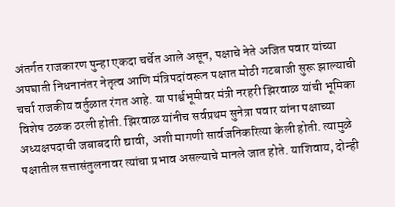अंतर्गत राजकारण पुन्हा एकदा चर्चेत आले असून, पक्षाचे नेते अजित पवार यांच्या अपघाती निधनानंतर नेतृत्व आणि मंत्रिपदांवरून पक्षात मोठी गटबाजी सुरू झाल्याची चर्चा राजकीय वर्तुळात रंगत आहे. या पार्श्वभूमीवर मंत्री नरहरी झिरवाळ यांची भूमिका विशेष ठळक ठरली होती. झिरवाळ यांनीच सर्वप्रथम सुनेत्रा पवार यांना पक्षाच्या अध्यक्षपदाची जबाबदारी द्यावी, अशी मागणी सार्वजनिकरित्या केली होती. त्यामुळे पक्षातील सत्तासंतुलनावर त्यांचा प्रभाव असल्याचे मानले जात होते. याशिवाय, दोन्ही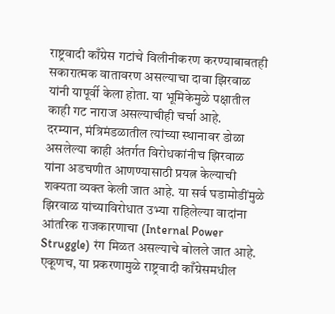राष्ट्रवादी काँग्रेस गटांचे विलीनीकरण करण्याबाबतही सकारात्मक वातावरण असल्याचा दावा झिरवाळ यांनी यापूर्वी केला होता. या भूमिकेमुळे पक्षातील काही गट नाराज असल्याचीही चर्चा आहे.
दरम्यान, मंत्रिमंडळातील त्यांच्या स्थानावर डोळा असलेल्या काही अंतर्गत विरोधकांनीच झिरवाळ यांना अडचणीत आणण्यासाठी प्रयत्न केल्याची शक्यता व्यक्त केली जात आहे. या सर्व घडामोडींमुळे झिरवाळ यांच्याविरोधात उभ्या राहिलेल्या वादांना आंतरिक राजकारणाचा (Internal Power Struggle) रंग मिळत असल्याचे बोलले जात आहे. एकूणच, या प्रकरणामुळे राष्ट्रवादी काँग्रेसमधील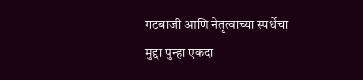गटबाजी आणि नेतृत्वाच्या स्पर्धेचा मुद्दा पुन्हा एकदा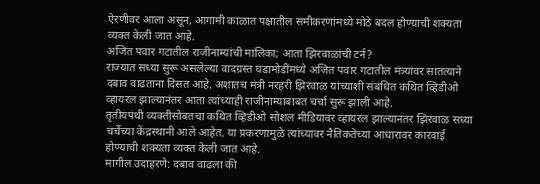ऐरणीवर आला असून, आगामी काळात पक्षातील समीकरणांमध्ये मोठे बदल होण्याची शक्यता व्यक्त केली जात आहे.
अजित पवार गटातील राजीनाम्यांची मालिका; आता झिरवाळांची टर्न?
राज्यात सध्या सुरू असलेल्या वादग्रस्त घडामोडींमध्ये अजित पवार गटातील मंत्र्यांवर सातत्याने दबाव वाढताना दिसत आहे. अशातच मंत्री नरहरी झिरवाळ यांच्याशी संबंधित कथित व्हिडीओ व्हायरल झाल्यानंतर आता त्यांच्याही राजीनाम्याबाबत चर्चा सुरू झाली आहे.
तृतीयपंथी व्यक्तीसोबतचा कथित व्हिडीओ सोशल मीडियावर व्हायरल झाल्यानंतर झिरवाळ सध्या चर्चेच्या केंद्रस्थानी आले आहेत. या प्रकरणामुळे त्यांच्यावर नैतिकतेच्या आधारावर कारवाई होण्याची शक्यता व्यक्त केली जात आहे.
मागील उदाहरणे: दबाव वाढला की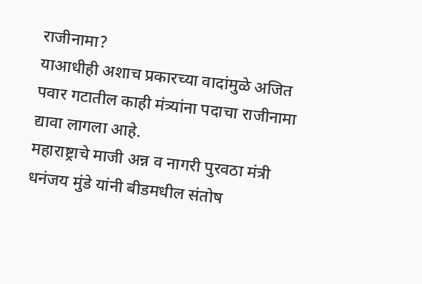राजीनामा?
याआधीही अशाच प्रकारच्या वादांमुळे अजित पवार गटातील काही मंत्र्यांना पदाचा राजीनामा द्यावा लागला आहे.
महाराष्ट्राचे माजी अन्न व नागरी पुरवठा मंत्री धनंजय मुंडे यांनी बीडमधील संतोष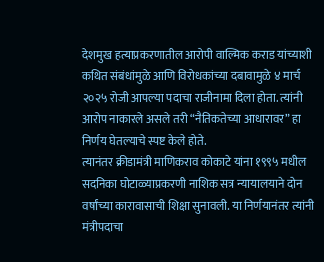देशमुख हत्याप्रकरणातील आरोपी वाल्मिक कराड यांच्याशी कथित संबंधांमुळे आणि विरोधकांच्या दबावामुळे ४ मार्च २०२५ रोजी आपल्या पदाचा राजीनामा दिला होता. त्यांनी आरोप नाकारले असले तरी “नैतिकतेच्या आधारावर” हा निर्णय घेतल्याचे स्पष्ट केले होते.
त्यानंतर क्रीडामंत्री माणिकराव कोकाटे यांना १९९५ मधील सदनिका घोटाळ्याप्रकरणी नाशिक सत्र न्यायालयाने दोन वर्षांच्या कारावासाची शिक्षा सुनावली. या निर्णयानंतर त्यांनी मंत्रीपदाचा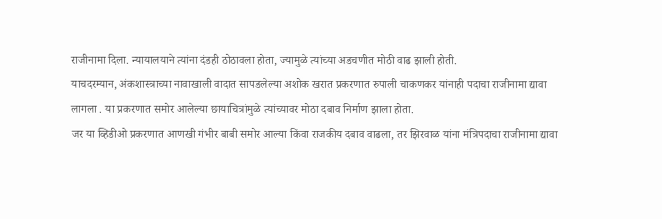राजीनामा दिला. न्यायालयाने त्यांना दंडही ठोठावला होता, ज्यामुळे त्यांच्या अडचणीत मोठी वाढ झाली होती.
याचदरम्यान, अंकशास्त्राच्या नावाखाली वादात सापडलेल्या अशोक खरात प्रकरणात रुपाली चाकणकर यांनाही पदाचा राजीनामा द्यावा लागला . या प्रकरणात समोर आलेल्या छायाचित्रांमुळे त्यांच्यावर मोठा दबाव निर्माण झाला होता.
जर या व्हिडीओ प्रकरणात आणखी गंभीर बाबी समोर आल्या किंवा राजकीय दबाव वाढला, तर झिरवाळ यांना मंत्रिपदाचा राजीनामा द्यावा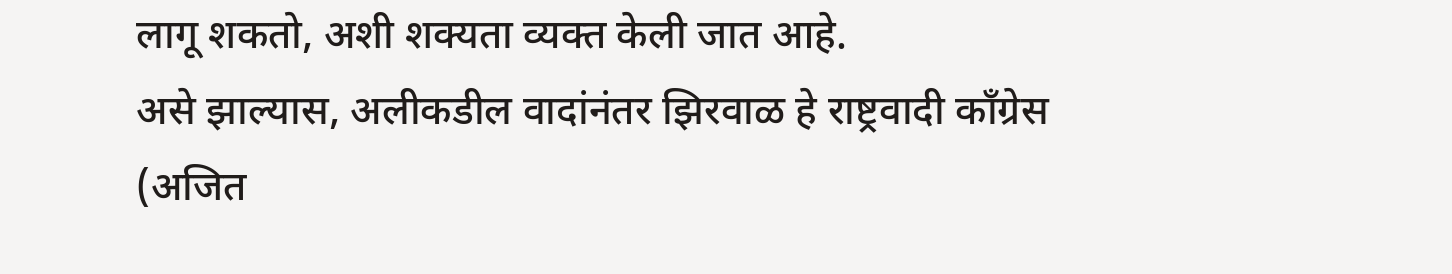लागू शकतो, अशी शक्यता व्यक्त केली जात आहे.
असे झाल्यास, अलीकडील वादांनंतर झिरवाळ हे राष्ट्रवादी काँग्रेस (अजित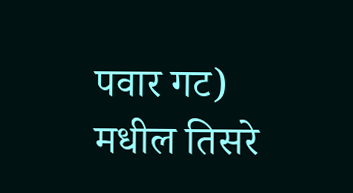पवार गट) मधील तिसरे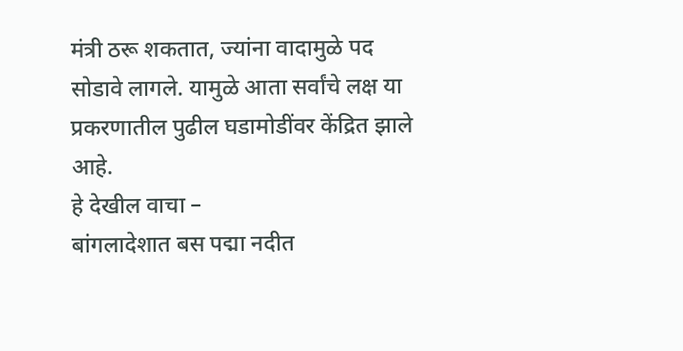मंत्री ठरू शकतात, ज्यांना वादामुळे पद सोडावे लागले. यामुळे आता सर्वांचे लक्ष या प्रकरणातील पुढील घडामोडींवर केंद्रित झाले आहे.
हे देखील वाचा –
बांगलादेशात बस पद्मा नदीत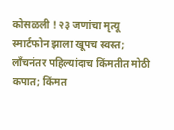कोसळली ! २३ जणांचा मृत्यू
स्मार्टफोन झाला खूपच स्वस्त; लाँचनंतर पहिल्यांदाच किंमतीत मोठी कपात; किंमत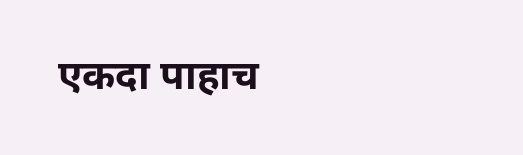एकदा पाहाच